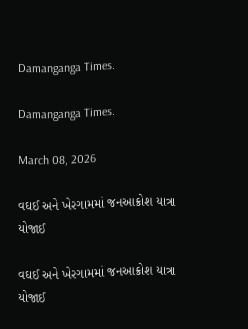Damanganga Times.

Damanganga Times.

March 08, 2026

વઘઈ અને ખેરગામમાં જનઆક્રોશ યાત્રા યોજાઈ

વઘઈ અને ખેરગામમાં જનઆક્રોશ યાત્રા યોજાઈ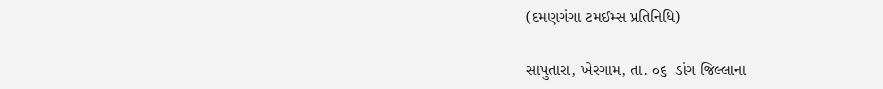(દમણગંગા ટમઈમ્સ પ્રતિનિધિ)

સાપુતારા, ખેરગામ, તા. ૦૬  ડાંગ જિલ્લાના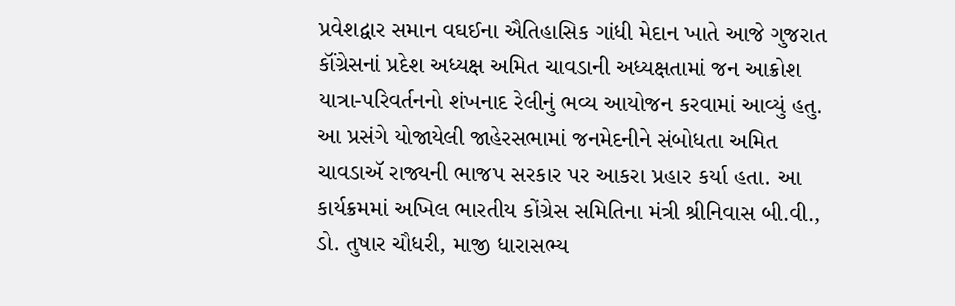પ્રવેશદ્વાર સમાન વઘઈના ઐતિહાસિક ગાંધી મેદાન ખાતે આજે ગુજરાત કૉંગ્રેસનાં પ્રદેશ અધ્યક્ષ અમિત ચાવડાની અધ્યક્ષતામાં જન આક્રોશ યાત્રા-પરિવર્તનનો શંખનાદ રેલીનું ભવ્ય આયોજન કરવામાં આવ્યું હતુ. આ પ્રસંગે યોજાયેલી જાહેરસભામાં જનમેદનીને સંબોધતા અમિત ચાવડાઍ રાજ્યની ભાજપ સરકાર પર આકરા પ્રહાર કર્યા હતા. આ કાર્યક્રમમાં અખિલ ભારતીય કોંગ્રેસ સમિતિના મંત્રી શ્રીનિવાસ બી.વી., ડો. તુષાર ચૌધરી, માજી ધારાસભ્ય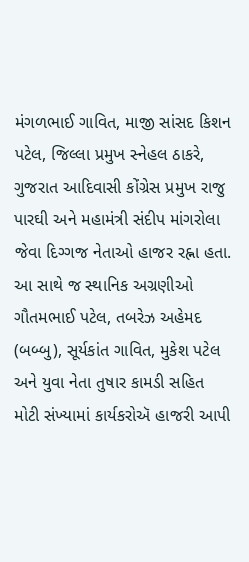મંગળભાઈ ગાવિત, માજી સાંસદ કિશન પટેલ, જિલ્લા પ્રમુખ સ્નેહલ ઠાકરે, ગુજરાત આદિવાસી કોંગ્રેસ પ્રમુખ રાજુ પારઘી અને મહામંત્રી સંદીપ માંગરોલા જેવા દિગ્ગજ નેતાઓ હાજર રહ્ના હતા. આ સાથે જ સ્થાનિક અગ્રણીઓ ગૌતમભાઈ પટેલ, તબરેઝ અહેમદ (બબ્બુ), સૂર્યકાંત ગાવિત, મુકેશ પટેલ અને યુવા નેતા તુષાર કામડી સહિત મોટી સંખ્યામાં કાર્યકરોઍ હાજરી આપી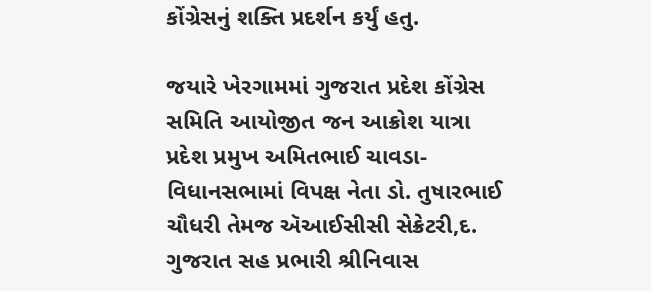કોંગ્રેસનું શક્તિ પ્રદર્શન કર્યું હતુ.

જયારે ખેરગામમાં ગુજરાત પ્રદેશ કોંગ્રેસ સમિતિ આયોજીત જન આક્રોશ યાત્રા પ્રદેશ પ્રમુખ અમિતભાઈ ચાવડા-વિધાનસભામાં વિપક્ષ નેતા ડો. તુષારભાઈ ચૌધરી તેમજ ઍઆઈસીસી સેક્રેટરી,દ. ગુજરાત સહ પ્રભારી શ્રીનિવાસ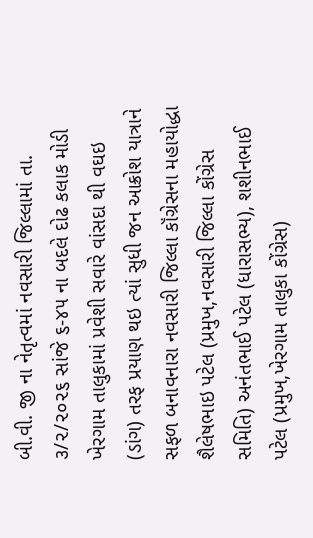બી.વી. જી ના નેતૃત્વમાં નવસારી જિલ્લામાં તા. ૩/૨/૨૦૨૬ સાંજે ૬-૪૫ ના બદલે દોઢ કલાક મોડી ખેરગામ તાલુકામાં પ્રવેશી સવારે વાંસદા થી વઘઇ (ડાંગ) તરફ પ્રયાણ થઇ ત્યાં સુધી જન આક્રોશ યાત્રાને સફળ બનાવનારા નવસારી જિલ્લા કૉંગ્રેસના મહાયોદ્ધા શૈલેષભાઇ પટેલ (પ્રમુખ,નવસારી જિલ્લા કોંગ્રેસ સમિતિ) અનંતભાઈ પટેલ (ધારાસભ્ય), શશીનભાઈ પટેલ (પ્રમુખ,ખેરગામ તાલુકા કોંગ્રેસ)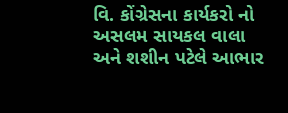વિ. કોંગ્રેસના કાર્યકરો નો અસલમ સાયકલ વાલા અને શશીન પટેલે આભાર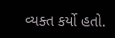વ્યક્ત કર્યો હતો.